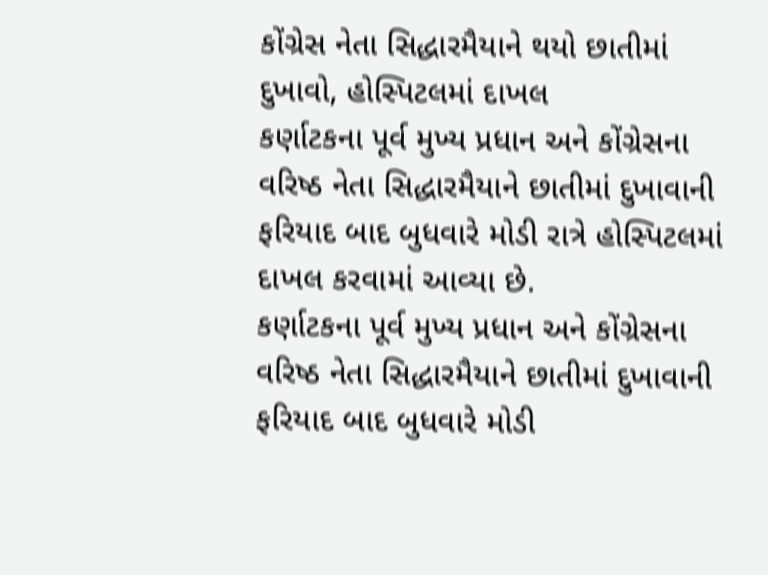કોંગ્રેસ નેતા સિદ્ધારમૈયાને થયો છાતીમાં દુખાવો, હોસ્પિટલમાં દાખલ
કર્ણાટકના પૂર્વ મુખ્ય પ્રધાન અને કોંગ્રેસના વરિષ્ઠ નેતા સિદ્ધારમૈયાને છાતીમાં દુખાવાની ફરિયાદ બાદ બુધવારે મોડી રાત્રે હોસ્પિટલમાં દાખલ કરવામાં આવ્યા છે.
કર્ણાટકના પૂર્વ મુખ્ય પ્રધાન અને કોંગ્રેસના વરિષ્ઠ નેતા સિદ્ધારમૈયાને છાતીમાં દુખાવાની ફરિયાદ બાદ બુધવારે મોડી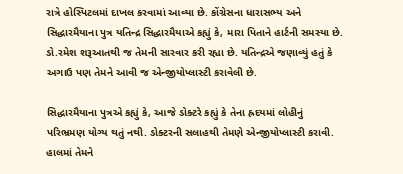રાત્રે હોસ્પિટલમાં દાખલ કરવામાં આવ્યા છે. કોંગ્રેસના ધારાસભ્ય અને સિદ્ધારમૈયાના પુત્ર યતિન્દ્ર સિદ્ધારમૈયાએ કહ્યું કે, મારા પિતાને હાર્ટની સમસ્યા છે. ડો.રમેશ શરૂઆતથી જ તેમની સારવાર કરી રહ્યા છે. યતિન્દ્રએ જણાવ્યું હતું કે અગાઉ પણ તેમને આવી જ એન્જીયોપ્લાસ્ટી કરાવેલી છે.

સિદ્ધારમૈયાના પુત્રએ કહ્યું કે, આજે ડોક્ટરે કહ્યું કે તેના હ્રદયમાં લોહીનું પરિભ્રમણ યોગ્ય થતું નથી. ડોક્ટરની સલાહથી તેમણે એન્જીયોપ્લાસ્ટી કરાવી. હાલમાં તેમને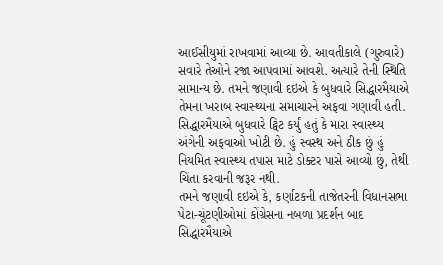આઈસીયુમાં રાખવામાં આવ્યા છે. આવતીકાલે (ગુરુવારે) સવારે તેઓને રજા આપવામાં આવશે. અત્યારે તેની સ્થિતિ સામાન્ય છે. તમને જણાવી દઇએ કે બુધવારે સિદ્ધારમૈયાએ તેમના ખરાબ સ્વાસ્થ્યના સમાચારને અફવા ગણાવી હતી.
સિદ્ધારમૈયાએ બુધવારે ટ્વિટ કર્યું હતું કે મારા સ્વાસ્થ્ય અંગેની અફવાઓ ખોટી છે. હું સ્વસ્થ અને ઠીક છું હું નિયમિત સ્વાસ્થ્ય તપાસ માટે ડોક્ટર પાસે આવ્યો છું, તેથી ચિંતા કરવાની જરૂર નથી.
તમને જણાવી દઇએ કે, કર્ણાટકની તાજેતરની વિધાનસભા પેટા-ચૂંટણીઓમાં કોંગ્રેસના નબળા પ્રદર્શન બાદ સિદ્ધારમૈયાએ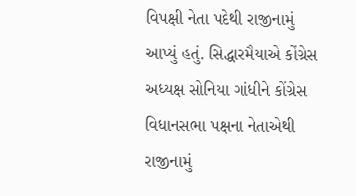વિપક્ષી નેતા પદેથી રાજીનામું આપ્યું હતું. સિદ્ધારમૈયાએ કોંગ્રેસ અધ્યક્ષ સોનિયા ગાંધીને કોંગ્રેસ વિધાનસભા પક્ષના નેતાએથી રાજીનામું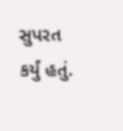સુપરત કર્યું હતું.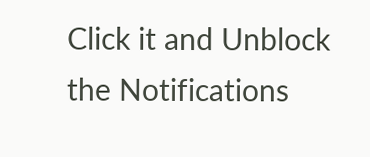Click it and Unblock the Notifications